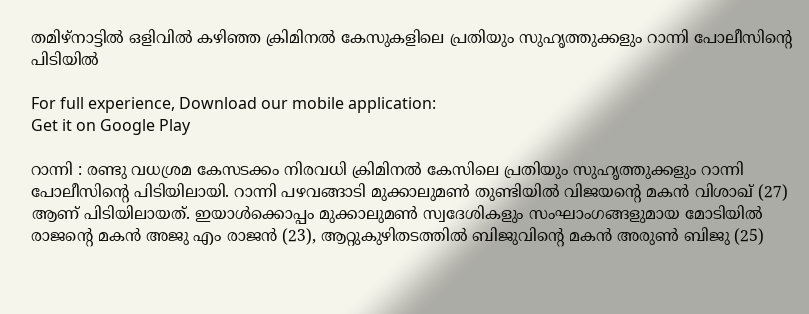തമിഴ്നാട്ടില്‍ ഒളിവില്‍ കഴിഞ്ഞ ക്രിമിനല്‍ കേസുകളിലെ പ്രതിയും സുഹൃത്തുക്കളും റാന്നി പോലീസിന്റെ പിടിയില്‍

For full experience, Download our mobile application:
Get it on Google Play

റാന്നി : രണ്ടു വധശ്രമ കേസടക്കം നിരവധി ക്രിമിനല്‍ കേസിലെ പ്രതിയും സുഹൃത്തുക്കളും റാന്നി പോലീസിന്റെ പിടിയിലായി. റാന്നി പഴവങ്ങാടി മുക്കാലുമണ്‍ തുണ്ടിയില്‍ വിജയന്റെ മകന്‍ വിശാഖ് (27) ആണ് പിടിയിലായത്. ഇയാള്‍ക്കൊപ്പം മുക്കാലുമണ്‍ സ്വദേശികളും സംഘാംഗങ്ങളുമായ മോടിയില്‍ രാജന്റെ മകന്‍ അജു എം രാജന്‍ (23), ആറ്റുകുഴിതടത്തില്‍ ബിജുവിന്റെ മകന്‍ അരുണ്‍ ബിജു (25)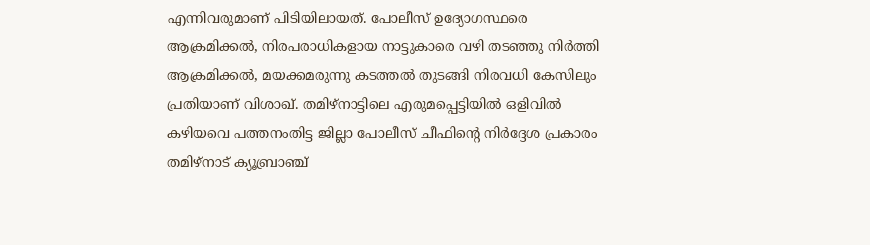എന്നിവരുമാണ് പിടിയിലായത്. പോലീസ് ഉദ്യോഗസ്ഥരെ ആക്രമിക്കല്‍, നിരപരാധികളായ നാട്ടുകാരെ വഴി തടഞ്ഞു നിർത്തി ആക്രമിക്കല്‍, മയക്കമരുന്നു കടത്തല്‍ തുടങ്ങി നിരവധി കേസിലും പ്രതിയാണ് വിശാഖ്. തമിഴ്നാട്ടിലെ എരുമപ്പെട്ടിയില്‍ ഒളിവില്‍ കഴിയവെ പത്തനംതിട്ട ജില്ലാ പോലീസ് ചീഫിന്‍റെ നിര്‍ദ്ദേശ പ്രകാരം തമിഴ്നാട് ക്യൂബ്രാഞ്ച്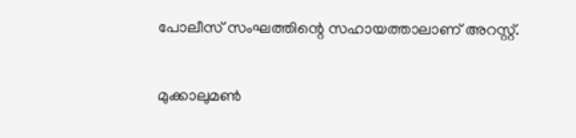പോലീസ് സംഘത്തിന്റെ സഹായത്താലാണ് അറസ്റ്റ്.

മുക്കാലുമണ്‍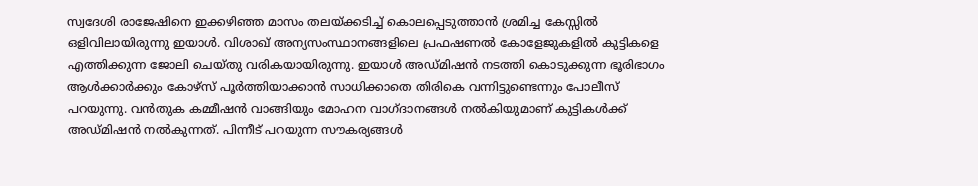സ്വദേശി രാജേഷിനെ ഇക്കഴിഞ്ഞ മാസം തലയ്ക്കടിച്ച് കൊലപ്പെടുത്താൻ ശ്രമിച്ച കേസ്സിൽ ഒളിവിലായിരുന്നു ഇയാള്‍. വിശാഖ് അന്യസംസ്ഥാനങ്ങളിലെ പ്രഫഷണൽ കോളേജുകളിൽ കുട്ടികളെ എത്തിക്കുന്ന ജോലി ചെയ്തു വരികയായിരുന്നു. ഇയാള്‍ അഡ്മിഷൻ നടത്തി കൊടുക്കുന്ന ഭൂരിഭാഗം ആൾക്കാർക്കും കോഴ്സ് പൂർത്തിയാക്കാൻ സാധിക്കാതെ തിരികെ വന്നിട്ടുണ്ടെന്നും പോലീസ് പറയുന്നു. വൻതുക കമ്മീഷൻ വാങ്ങിയും മോഹന വാഗ്ദാനങ്ങൾ നൽകിയുമാണ് കുട്ടികള്‍ക്ക് അഡ്മിഷന്‍ നല്‍കുന്നത്. പിന്നീട് പറയുന്ന സൗകര്യങ്ങൾ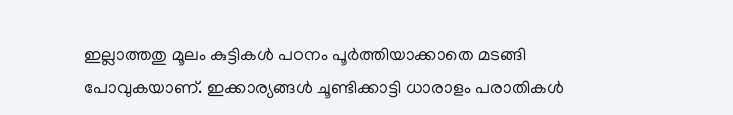ഇല്ലാത്തതു മൂലം കുട്ടികൾ പഠനം പൂർത്തിയാക്കാതെ മടങ്ങി പോവുകയാണ്. ഇക്കാര്യങ്ങള്‍ ചൂണ്ടിക്കാട്ടി ധാരാളം പരാതികൾ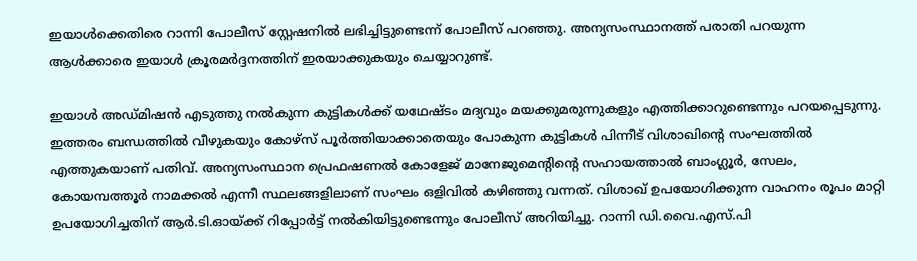ഇയാള്‍ക്കെതിരെ റാന്നി പോലീസ് സ്റ്റേഷനിൽ ലഭിച്ചിട്ടുണ്ടെന്ന് പോലീസ് പറഞ്ഞു. അന്യസംസ്ഥാനത്ത് പരാതി പറയുന്ന ആൾക്കാരെ ഇയാള്‍ ക്രൂരമർദ്ദനത്തിന് ഇരയാക്കുകയും ചെയ്യാറുണ്ട്.

ഇയാള്‍ അഡ്മിഷന്‍ എടുത്തു നല്‍കുന്ന കുട്ടികള്‍ക്ക് യഥേഷ്ടം മദ്യവും മയക്കുമരുന്നുകളും എത്തിക്കാറുണ്ടെന്നും പറയപ്പെടുന്നു. ഇത്തരം ബന്ധത്തില്‍ വീഴുകയും കോഴ്സ് പൂർത്തിയാക്കാതെയും പോകുന്ന കുട്ടികൾ പിന്നീട് വിശാഖിന്‍റെ സംഘത്തിൽ എത്തുകയാണ് പതിവ്. അന്യസംസ്ഥാന പ്രെഫഷണൽ കോളേജ് മാനേജുമെന്റിന്റെ സഹായത്താൽ ബാംഗ്ലൂര്‍, സേലം, കോയമ്പത്തൂർ നാമക്കൽ എന്നീ സ്ഥലങ്ങളിലാണ് സംഘം ഒളിവിൽ കഴിഞ്ഞു വന്നത്. വിശാഖ് ഉപയോഗിക്കുന്ന വാഹനം രൂപം മാറ്റി ഉപയോഗിച്ചതിന് ആര്‍.ടി.ഓയ്ക്ക് റിപ്പോർട്ട് നൽകിയിട്ടുണ്ടെന്നും പോലീസ് അറിയിച്ചു. റാന്നി ഡി.വൈ.എസ്.പി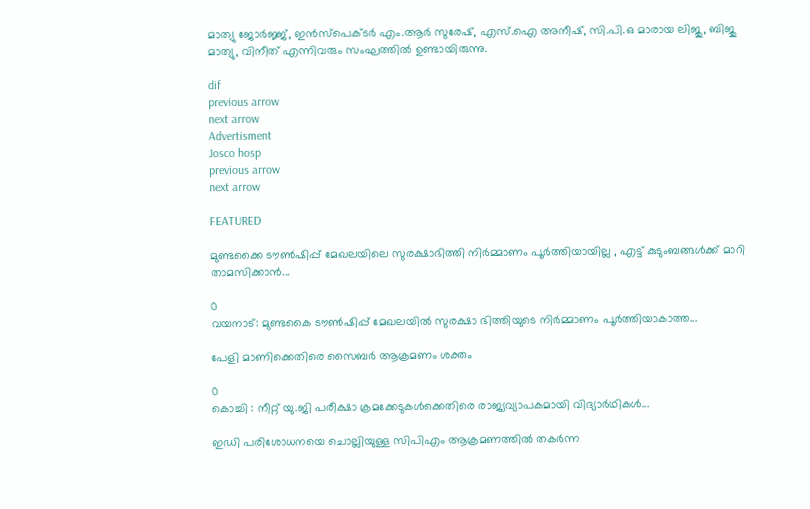മാത്യു ജോർജ്ജ്, ഇന്‍സ്പെക്ടര്‍ എം.ആര്‍ സുരേഷ്, എസ്.ഐ അനീഷ്, സി.പി.ഒ മാരായ ലിജു, ബിജു മാത്യു, വിനീത് എന്നിവരും സംഘത്തില്‍ ഉണ്ടായിരുന്നു.

dif
previous arrow
next arrow
Advertisment
Josco hosp
previous arrow
next arrow

FEATURED

മുണ്ടക്കൈ ടൗണ്‍ഷിപ്പ് മേഖലയിലെ സുരക്ഷാഭിത്തി നിര്‍മ്മാണം പൂര്‍ത്തിയായില്ല , എട്ട് കുടുംബങ്ങള്‍ക്ക് മാറി താമസിക്കാന്‍...

0
വയനാട്: മുണ്ടകൈ ടൗണ്‍ഷിപ്പ് മേഖലയില്‍ സുരക്ഷാ ഭിത്തിയുടെ നിർമ്മാണം പൂർത്തിയാകാത്ത...

പേളി മാണിക്കെതിരെ സൈബർ ആക്രമണം ശക്തം

0
കൊച്ചി : നീറ്റ് യു.ജി പരീക്ഷാ ക്രമക്കേടുകൾക്കെതിരെ രാജ്യവ്യാപകമായി വിദ്യാർഥികൾ...

ഇഡി പരിശോധനയെ ചൊല്ലിയുള്ള സിപിഎം ആക്രമണത്തിൽ തകർന്ന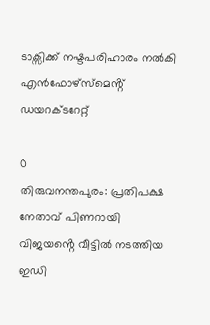ടാക്സിക്ക് നഷ്ടപരിഹാരം നൽകി എൻഫോഴ്സ്മെൻ്റ് ഡയറക്ടറേറ്റ്

0
തിരുവനന്തപുരം: പ്രതിപക്ഷ നേതാവ് പിണറായി വിജയൻ്റെ വീട്ടിൽ നടത്തിയ ഇഡി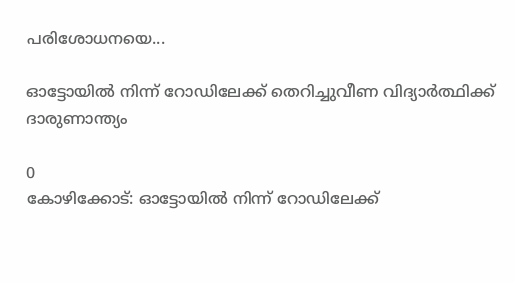പരിശോധനയെ...

ഓട്ടോയിൽ നിന്ന് റോഡിലേക്ക് തെറിച്ചുവീണ വിദ്യാർത്ഥിക്ക് ദാരുണാന്ത്യം

0
കോഴിക്കോട്: ഓട്ടോയിൽ നിന്ന് റോഡിലേക്ക്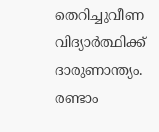തെറിച്ചുവീണ വിദ്യാർത്ഥിക്ക് ദാരുണാന്ത്യം. രണ്ടാം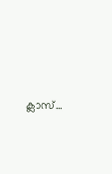ക്ലാസ്...